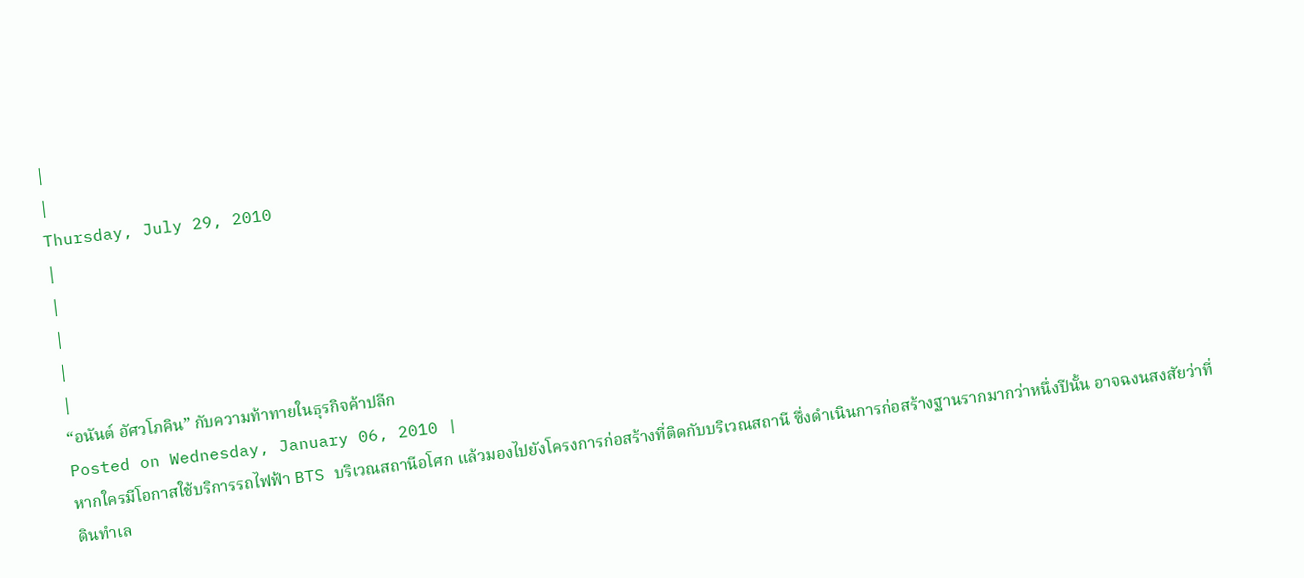|
|
Thursday, July 29, 2010
|
|
|
|
|
“อนันต์ อัศวโภคิน” กับความท้าทายในธุรกิจค้าปลีก
Posted on Wednesday, January 06, 2010 |
หากใครมีโอกาสใช้บริการรถไฟฟ้า BTS บริเวณสถานีอโศก แล้วมองไปยังโครงการก่อสร้างที่ติดกับบริเวณสถานี ซึ่งดำเนินการก่อสร้างฐานรากมากว่าหนึ่งปีนั้น อาจฉงนสงสัยว่าที่ดินทำเล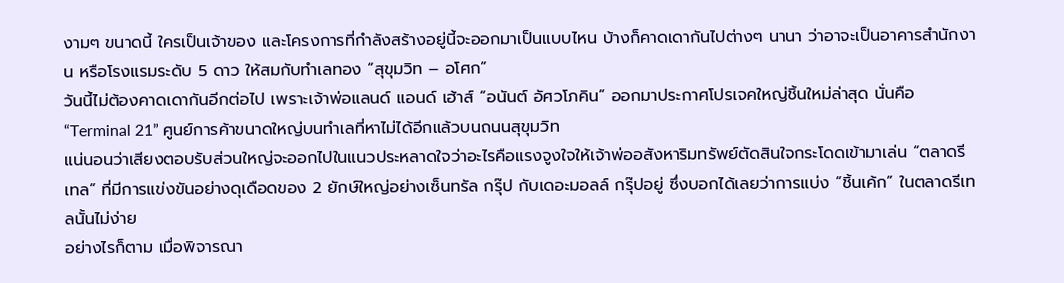งามๆ ขนาดนี้ ใครเป็นเจ้าของ และโครงการที่กำลังสร้างอยู่นี้จะออกมาเป็นแบบไหน บ้างก็คาดเดากันไปต่างๆ นานา ว่าอาจะเป็นอาคารสำนักงาน หรือโรงแรมระดับ 5 ดาว ให้สมกับทำเลทอง “สุขุมวิท – อโศก”
วันนี้ไม่ต้องคาดเดากันอีกต่อไป เพราะเจ้าพ่อแลนด์ แอนด์ เฮ้าส์ “อนันต์ อัศวโภคิน” ออกมาประกาศโปรเจคใหญ่ชิ้นใหม่ล่าสุด นั่นคือ “Terminal 21” ศูนย์การค้าขนาดใหญ่บนทำเลที่หาไม่ได้อีกแล้วบนถนนสุขุมวิท
แน่นอนว่าเสียงตอบรับส่วนใหญ่จะออกไปในแนวประหลาดใจว่าอะไรคือแรงจูงใจให้เจ้าพ่ออสังหาริมทรัพย์ตัดสินใจกระโดดเข้ามาเล่น “ตลาดรีเทล” ที่มีการแข่งขันอย่างดุเดือดของ 2 ยักษ์ใหญ่อย่างเซ็นทรัล กรุ๊ป กับเดอะมอลล์ กรุ๊ปอยู่ ซึ่งบอกได้เลยว่าการแบ่ง “ชิ้นเค้ก” ในตลาดรีเทลนั้นไม่ง่าย
อย่างไรก็ตาม เมื่อพิจารณา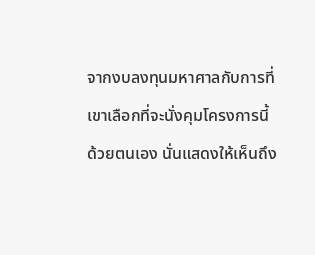จากงบลงทุนมหาศาลกับการที่เขาเลือกที่จะนั่งคุมโครงการนี้ด้วยตนเอง นั่นแสดงให้เห็นถึง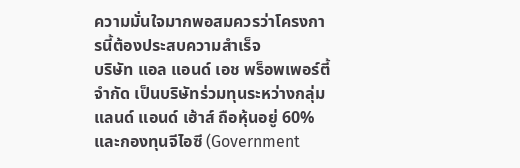ความมั่นใจมากพอสมควรว่าโครงการนี้ต้องประสบความสำเร็จ
บริษัท แอล แอนด์ เอช พร็อพเพอร์ตี้ จำกัด เป็นบริษัทร่วมทุนระหว่างกลุ่มแลนด์ แอนด์ เฮ้าส์ ถือหุ้นอยู่ 60% และกองทุนจีไอซี (Government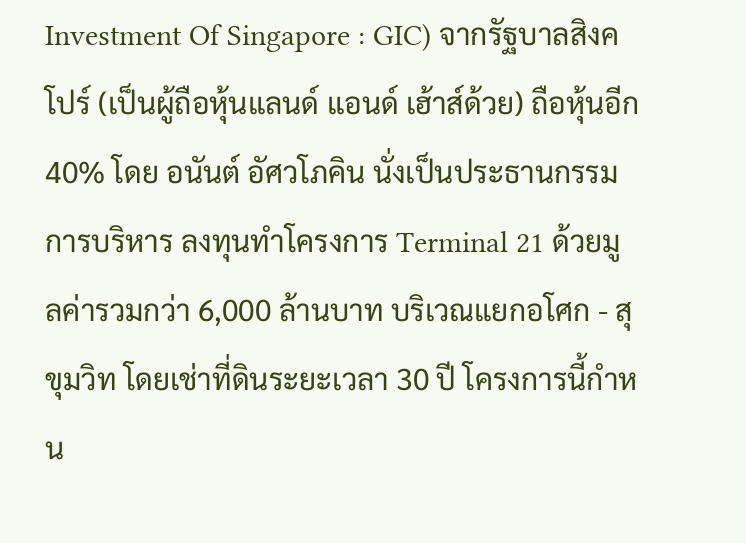Investment Of Singapore : GIC) จากรัฐบาลสิงคโปร์ (เป็นผู้ถือหุ้นแลนด์ แอนด์ เฮ้าส์ด้วย) ถือหุ้นอีก 40% โดย อนันต์ อัศวโภคิน นั่งเป็นประธานกรรมการบริหาร ลงทุนทำโครงการ Terminal 21 ด้วยมูลค่ารวมกว่า 6,000 ล้านบาท บริเวณแยกอโศก - สุขุมวิท โดยเช่าที่ดินระยะเวลา 30 ปี โครงการนี้กำหน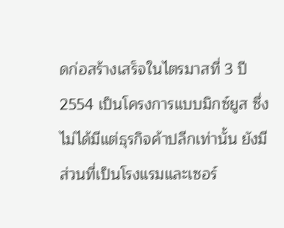ดก่อสร้างเสร็จในไตรมาสที่ 3 ปี 2554 เป็นโครงการแบบมิกซ์ยูส ซึ่งไม่ได้มีแต่ธุรกิจค้าปลีกเท่านั้น ยังมีส่วนที่เป็นโรงแรมและเซอร์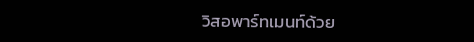วิสอพาร์ทเมนท์ด้วย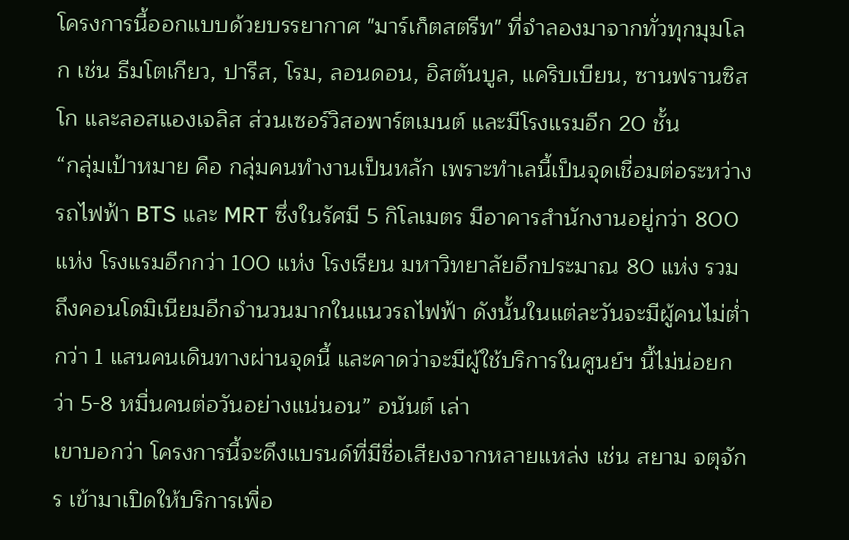โครงการนี้ออกแบบด้วยบรรยากาศ "มาร์เก็ตสตรีท" ที่จำลองมาจากทั่วทุกมุมโลก เช่น ธีมโตเกียว, ปารีส, โรม, ลอนดอน, อิสตันบูล, แคริบเบียน, ซานฟรานซิสโก และลอสแองเจลิส ส่วนเซอร์วิสอพาร์ตเมนต์ และมีโรงแรมอีก 20 ชั้น
“กลุ่มเป้าหมาย คือ กลุ่มคนทำงานเป็นหลัก เพราะทำเลนี้เป็นจุดเชื่อมต่อระหว่างรถไฟฟ้า BTS และ MRT ซึ่งในรัศมี 5 กิโลเมตร มีอาคารสำนักงานอยู่กว่า 800 แห่ง โรงแรมอีกกว่า 100 แห่ง โรงเรียน มหาวิทยาลัยอีกประมาณ 80 แห่ง รวมถึงคอนโดมิเนียมอีกจำนวนมากในแนวรถไฟฟ้า ดังนั้นในแต่ละวันจะมีผู้คนไม่ต่ำกว่า 1 แสนคนเดินทางผ่านจุดนี้ และคาดว่าจะมีผู้ใช้บริการในศูนย์ฯ นี้ไม่น่อยกว่า 5-8 หมื่นคนต่อวันอย่างแน่นอน” อนันต์ เล่า
เขาบอกว่า โครงการนี้จะดึงแบรนด์ที่มีชื่อเสียงจากหลายแหล่ง เช่น สยาม จตุจักร เข้ามาเปิดให้บริการเพื่อ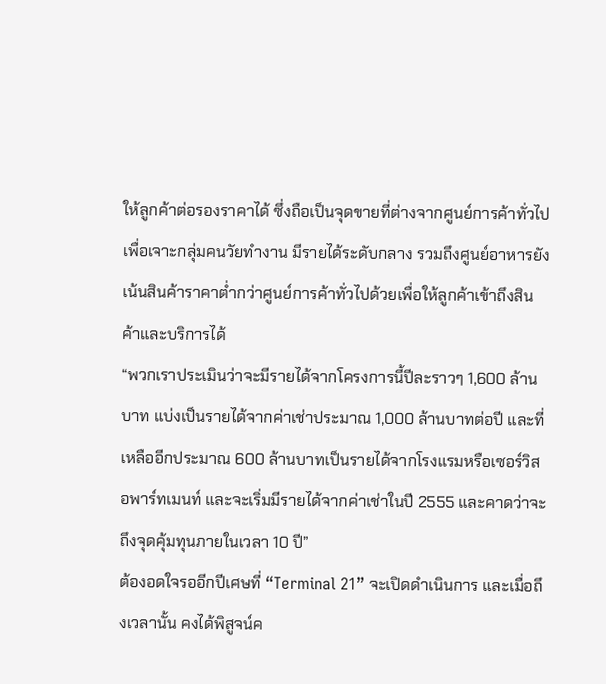ให้ลูกค้าต่อรองราคาได้ ซึ่งถือเป็นจุดขายที่ต่างจากศูนย์การค้าทั่วไปเพื่อเจาะกลุ่มคนวัยทำงาน มีรายได้ระดับกลาง รวมถึงศูนย์อาหารยังเน้นสินค้าราคาต่ำกว่าศูนย์การค้าทั่วไปด้วยเพื่อให้ลูกค้าเข้าถึงสินค้าและบริการได้
“พวกเราประเมินว่าจะมีรายได้จากโครงการนี้ปีละราวๆ 1,600 ล้านบาท แบ่งเป็นรายได้จากค่าเช่าประมาณ 1,000 ล้านบาทต่อปี และที่เหลืออีกประมาณ 600 ล้านบาทเป็นรายได้จากโรงแรมหรือเซอร์วิสอพาร์ทเมนท์ และจะเริ่มมีรายได้จากค่าเช่าในปี 2555 และคาดว่าจะถึงจุดคุ้มทุนภายในเวลา 10 ปี”
ต้องอดใจรออีกปีเศษที่ “Terminal 21” จะเปิดดำเนินการ และเมื่อถึงเวลานั้น คงได้พิสูจน์ค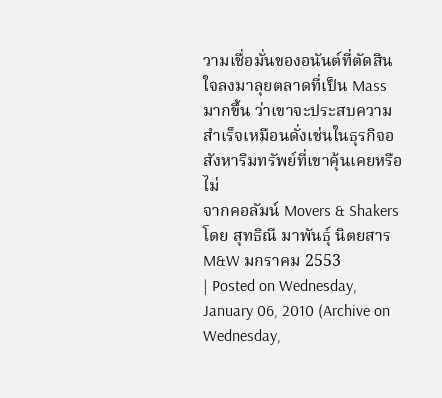วามเชื่อมั่นของอนันต์ที่ตัดสินใจลงมาลุยตลาดที่เป็น Mass มากขึ้น ว่าเขาจะประสบความสำเร็จเหมือนดั่งเช่นในธุรกิจอสังหาริมทรัพย์ที่เขาคุ้นเคยหรือไม่
จากคอลัมน์ Movers & Shakers โดย สุทธิณี มาพันธุ์ นิตยสาร M&W มกราคม 2553
| Posted on Wednesday, January 06, 2010 (Archive on Wednesday,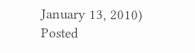January 13, 2010) Posted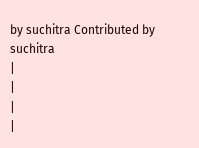by suchitra Contributed by suchitra
|
|
|
|